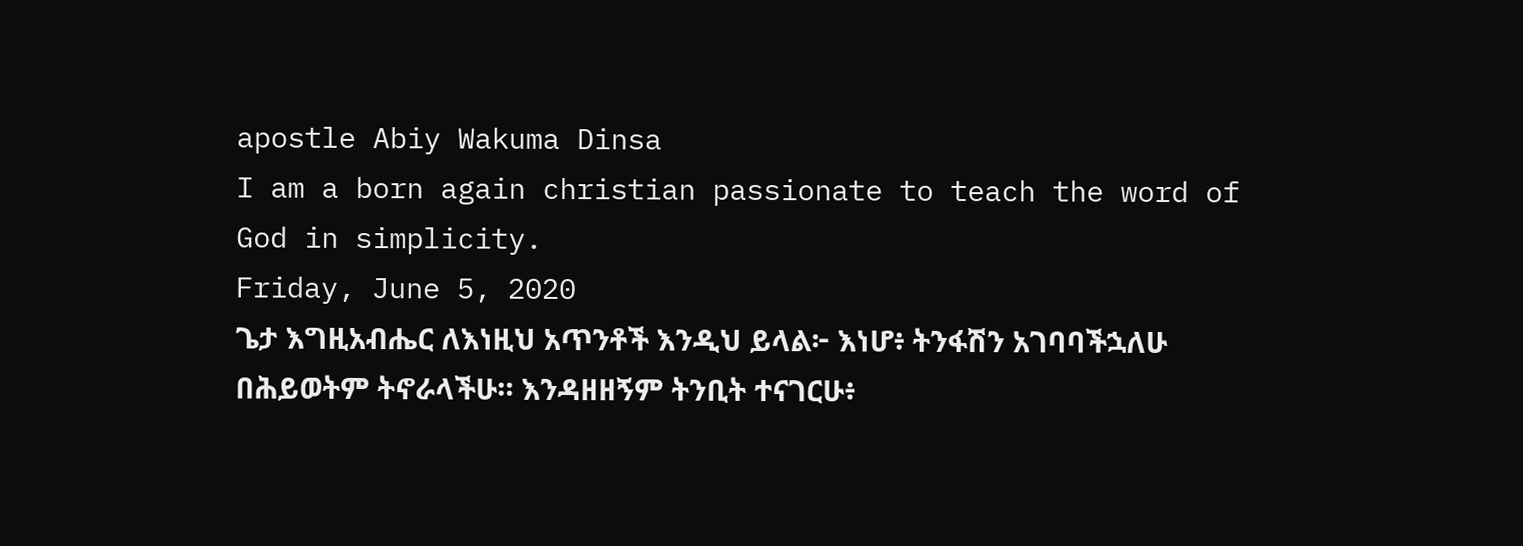apostle Abiy Wakuma Dinsa
I am a born again christian passionate to teach the word of God in simplicity.
Friday, June 5, 2020
ጌታ እግዚአብሔር ለእነዚህ አጥንቶች እንዲህ ይላል፦ እነሆ፥ ትንፋሽን አገባባችኋለሁ በሕይወትም ትኖራላችሁ። እንዳዘዘኝም ትንቢት ተናገርሁ፥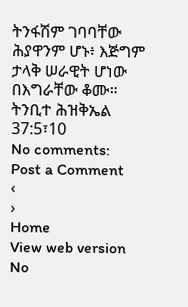ትንፋሽም ገባባቸው ሕያዋንም ሆኑ፥ እጅግም ታላቅ ሠራዊት ሆነው በእግራቸው ቆሙ። ትንቢተ ሕዝቅኤል 37:5፣10
No comments:
Post a Comment
‹
›
Home
View web version
No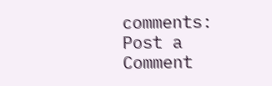comments:
Post a Comment